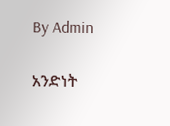By Admin

አንድነት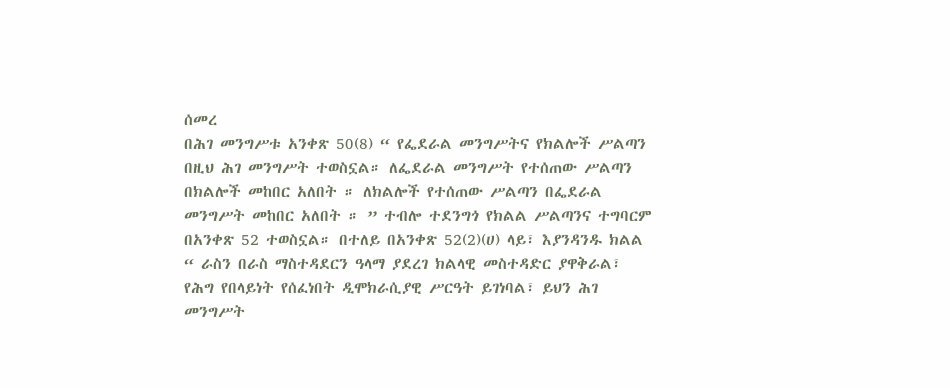ሰመረ
በሕገ መንግሥቱ አንቀጽ 50(8) “ የፌደራል መንግሥትና የክልሎች ሥልጣን በዚህ ሕገ መንግሥት ተወስኗል። ለፌደራል መንግሥት የተሰጠው ሥልጣን በክልሎች መከበር አለበት ። ለክልሎች የተሰጠው ሥልጣን በፌደራል መንግሥት መከበር አለበት ። ” ተብሎ ተደንግጎ የክልል ሥልጣንና ተግባርም በአንቀጽ 52 ተወስኗል። በተለይ በአንቀጽ 52(2)(ሀ) ላይ፣ እያንዳንዱ ክልል “ ራስን በራስ ማስተዳደርን ዓላማ ያደረገ ክልላዊ መስተዳድር ያዋቅራል፣ የሕግ የበላይነት የሰፈነበት ዲሞክራሲያዊ ሥርዓት ይገነባል፣ ይህን ሕገ መንግሥት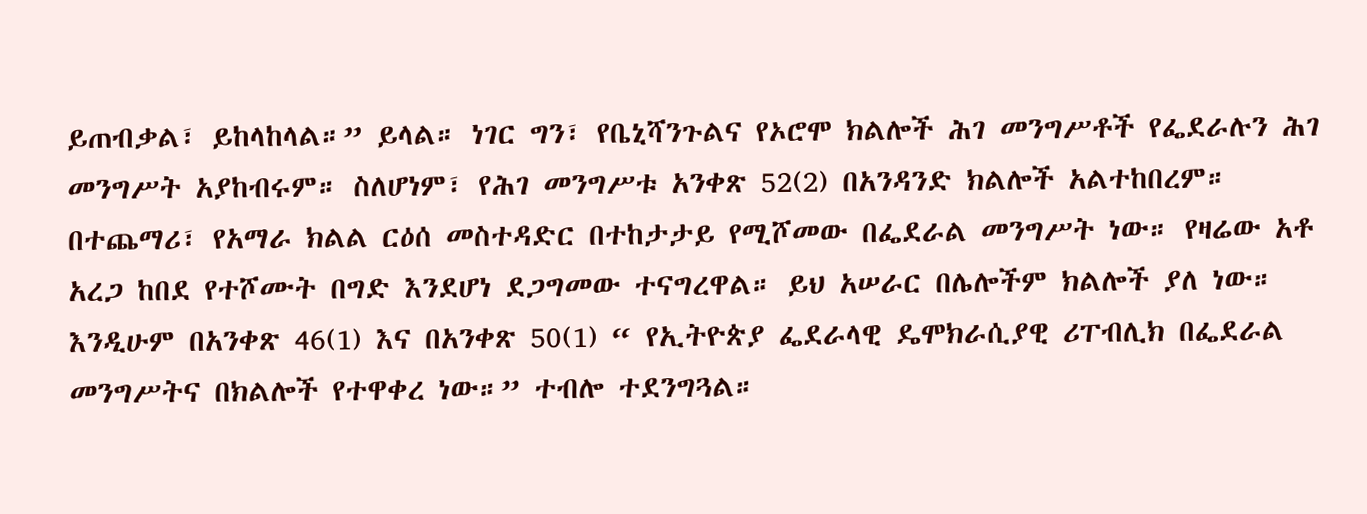ይጠብቃል፣ ይከላከላል።” ይላል። ነገር ግን፣ የቤኒሻንጉልና የኦሮሞ ክልሎች ሕገ መንግሥቶች የፌደራሉን ሕገ መንግሥት አያከብሩም። ስለሆነም፣ የሕገ መንግሥቱ አንቀጽ 52(2) በአንዳንድ ክልሎች አልተከበረም።
በተጨማሪ፣ የአማራ ክልል ርዕሰ መስተዳድር በተከታታይ የሚሾመው በፌደራል መንግሥት ነው። የዛሬው አቶ አረጋ ከበደ የተሾሙት በግድ እንደሆነ ደጋግመው ተናግረዋል። ይህ አሠራር በሌሎችም ክልሎች ያለ ነው። እንዲሁም በአንቀጽ 46(1) እና በአንቀጽ 50(1) “ የኢትዮጵያ ፌደራላዊ ዴሞክራሲያዊ ሪፐብሊክ በፌደራል መንግሥትና በክልሎች የተዋቀረ ነው።” ተብሎ ተደንግጓል።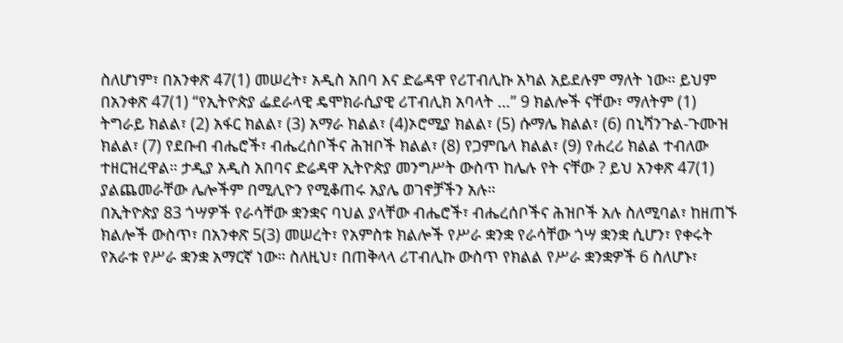ስለሆነም፣ በአንቀጽ 47(1) መሠረት፣ አዲስ አበባ እና ድሬዳዋ የሪፐብሊኩ አካል አይደሉም ማለት ነው። ይህም በአንቀጽ 47(1) “የኢትዮጵያ ፌደራላዊ ዴሞክራሲያዊ ሪፐብሊክ አባላት …” 9 ክልሎች ናቸው፣ ማለትም (1) ትግራይ ክልል፣ (2) አፋር ክልል፣ (3) አማራ ክልል፣ (4)ኦሮሚያ ክልል፣ (5) ሱማሌ ክልል፣ (6) በኒሻንጉል-ጉሙዝ ክልል፣ (7) የደቡብ ብሔሮች፣ ብሔረሰቦችና ሕዝቦች ክልል፣ (8) የጋምቤላ ክልል፣ (9) የሐረሪ ክልል ተብለው ተዘርዝረዋል። ታዲያ አዲስ አበባና ድሬዳዋ ኢትዮጵያ መንግሥት ውስጥ ከሌሉ የት ናቸው ? ይህ አንቀጽ 47(1) ያልጨመራቸው ሌሎችም በሚሊዮን የሚቆጠሩ አያሌ ወገኖቻችን አሉ።
በኢትዮጵያ 83 ጎሣዎች የራሳቸው ቋንቋና ባህል ያላቸው ብሔሮች፣ ብሔረሰቦችና ሕዝቦች አሉ ስለሚባል፣ ከዘጠኙ ክልሎች ውስጥ፣ በአንቀጽ 5(3) መሠረት፣ የአምስቱ ክልሎች የሥራ ቋንቋ የራሳቸው ጎሣ ቋንቋ ሲሆን፣ የቀሩት የአራቱ የሥራ ቋንቋ አማርኛ ነው። ስለዚህ፣ በጠቅላላ ሪፐብሊኩ ውስጥ የክልል የሥራ ቋንቋዎች 6 ስለሆኑ፣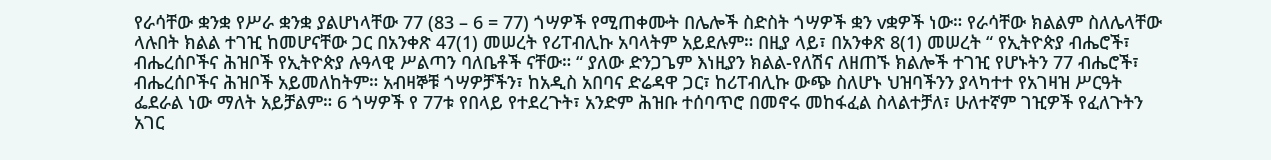የራሳቸው ቋንቋ የሥራ ቋንቋ ያልሆነላቸው 77 (83 – 6 = 77) ጎሣዎች የሚጠቀሙት በሌሎች ስድስት ጎሣዎች ቋን vቋዎች ነው። የራሳቸው ክልልም ስለሌላቸው ላሉበት ክልል ተገዢ ከመሆናቸው ጋር በአንቀጽ 47(1) መሠረት የሪፐብሊኩ አባላትም አይደሉም። በዚያ ላይ፣ በአንቀጽ 8(1) መሠረት “ የኢትዮጵያ ብሔሮች፣ ብሔረሰቦችና ሕዝቦች የኢትዮጵያ ሉዓላዊ ሥልጣን ባለቤቶች ናቸው። “ ያለው ድንጋጌም እነዚያን ክልል-የለሽና ለዘጠኙ ክልሎች ተገዢ የሆኑትን 77 ብሔሮች፣ ብሔረሰቦችና ሕዝቦች አይመለከትም። አብዛኞቹ ጎሣዎቻችን፣ ከአዲስ አበባና ድሬዳዋ ጋር፣ ከሪፐብሊኩ ውጭ ስለሆኑ ህዝባችንን ያላካተተ የአገዛዝ ሥርዓት ፌደራል ነው ማለት አይቻልም። 6 ጎሣዎች የ 77ቱ የበላይ የተደረጉት፣ አንድም ሕዝቡ ተሰባጥሮ በመኖሩ መከፋፈል ስላልተቻለ፣ ሁለተኛም ገዢዎች የፈለጉትን አገር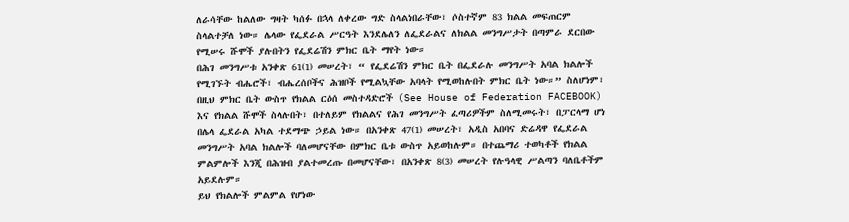ለራሳቸው ከልለው ግዛት ካሰፉ በኋላ ለቀረው ግድ ስላልነበራቸው፣ ሶስተኛም 83 ክልል መፍጠርም ስላልተቻለ ነው። ሌላው የፌደራል ሥርዓት እንደሌለን ለፌደራልና ለክልል መንግሥታት በጣምራ ደርበው የሚሠሩ ሹሞች ያሉበትን የፌደሬሽን ምክር ቤት ማየት ነው።
በሕገ መንግሥቱ አንቀጽ 61(1) መሠረት፣ “ የፌደሬሽን ምክር ቤት በፌደራሉ መንግሥት አባል ክልሎች የሚገኙት ብሔሮች፣ ብሔረሰቦችና ሕዝቦች የሚልኳቸው አባላት የሚወከሉበት ምክር ቤት ነው።” ስለሆነም፣ በዚህ ምክር ቤት ውስጥ የክልል ርዕሰ መስተዳድሮች (See House of Federation FACEBOOK) እና የክልል ሹሞች ስላሉበት፣ በተለይም የክልልና የሕገ መንግሥት ፈጣሪዎችም ስለሚመሩት፣ በፓርላማ ሆነ በሌላ ፌደራል አካል ተደማጭ ኃይል ነው። በአንቀጽ 47(1) መሠረት፣ አዲስ አበባና ድሬዳዋ የፌደራል መንግሥት አባል ክልሎች ባለመሆናቸው በምክር ቤቱ ውስጥ አይወከሉም። በተጨማሪ ተወካቶች የክልል ምልምሎች እንጂ በሕዝብ ያልተመረጡ በመሆናቸው፣ በአንቀጽ 8(3) መሠረት የሉዓላዊ ሥልጣን ባለቤቶችም አይደሉም።
ይህ የክልሎች ምልምል የሆነው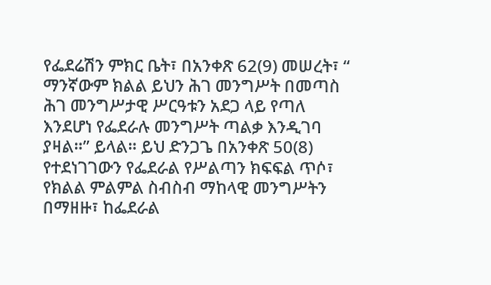የፌደሬሽን ምክር ቤት፣ በአንቀጽ 62(9) መሠረት፣ “ ማንኛውም ክልል ይህን ሕገ መንግሥት በመጣስ ሕገ መንግሥታዊ ሥርዓቱን አደጋ ላይ የጣለ እንደሆነ የፌደራሉ መንግሥት ጣልቃ እንዲገባ ያዛል።” ይላል። ይህ ድንጋጌ በአንቀጽ 50(8) የተደነገገውን የፌደራል የሥልጣን ክፍፍል ጥሶ፣ የክልል ምልምል ስብስብ ማከላዊ መንግሥትን በማዘዙ፣ ከፌደራል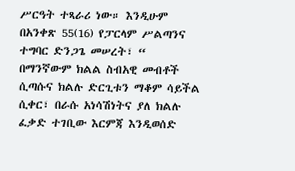ሥርዓት ተጻራሪ ነው። እንዲሁም በአንቀጽ 55(16) የፓርላም ሥልጣንና ተግባር ድንጋጌ መሠረት፣ “ በማንኛውም ክልል ስብአዊ መብቶች ሲጣሱና ክልሉ ድርጊቱን ማቆም ሳይችል ሲቀር፣ በራሱ አነሳሽነትና ያለ ክልሉ ፈቃድ ተገቢው እርምጃ እንዲወሰድ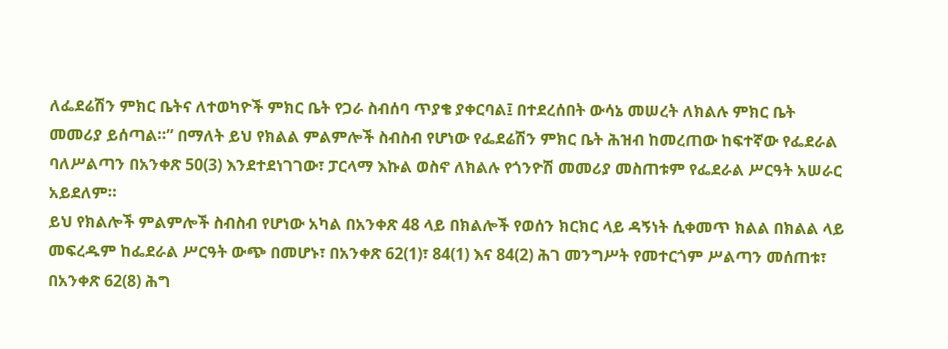ለፌደሬሽን ምክር ቤትና ለተወካዮች ምክር ቤት የጋራ ስብሰባ ጥያቄ ያቀርባል፤ በተደረሰበት ውሳኔ መሠረት ለክልሉ ምክር ቤት መመሪያ ይሰጣል።” በማለት ይህ የክልል ምልምሎች ስብስብ የሆነው የፌደሬሽን ምክር ቤት ሕዝብ ከመረጠው ከፍተኛው የፌደራል ባለሥልጣን በአንቀጽ 50(3) እንደተደነገገው፣ ፓርላማ እኩል ወስኖ ለክልሉ የጎንዮሽ መመሪያ መስጠቱም የፌደራል ሥርዓት አሠራር አይደለም።
ይህ የክልሎች ምልምሎች ስብስብ የሆነው አካል በአንቀጽ 48 ላይ በክልሎች የወሰን ክርክር ላይ ዳኝነት ሲቀመጥ ክልል በክልል ላይ መፍረዱም ከፌደራል ሥርዓት ውጭ በመሆኑ፣ በአንቀጽ 62(1)፣ 84(1) እና 84(2) ሕገ መንግሥት የመተርጎም ሥልጣን መሰጠቱ፣ በአንቀጽ 62(8) ሕግ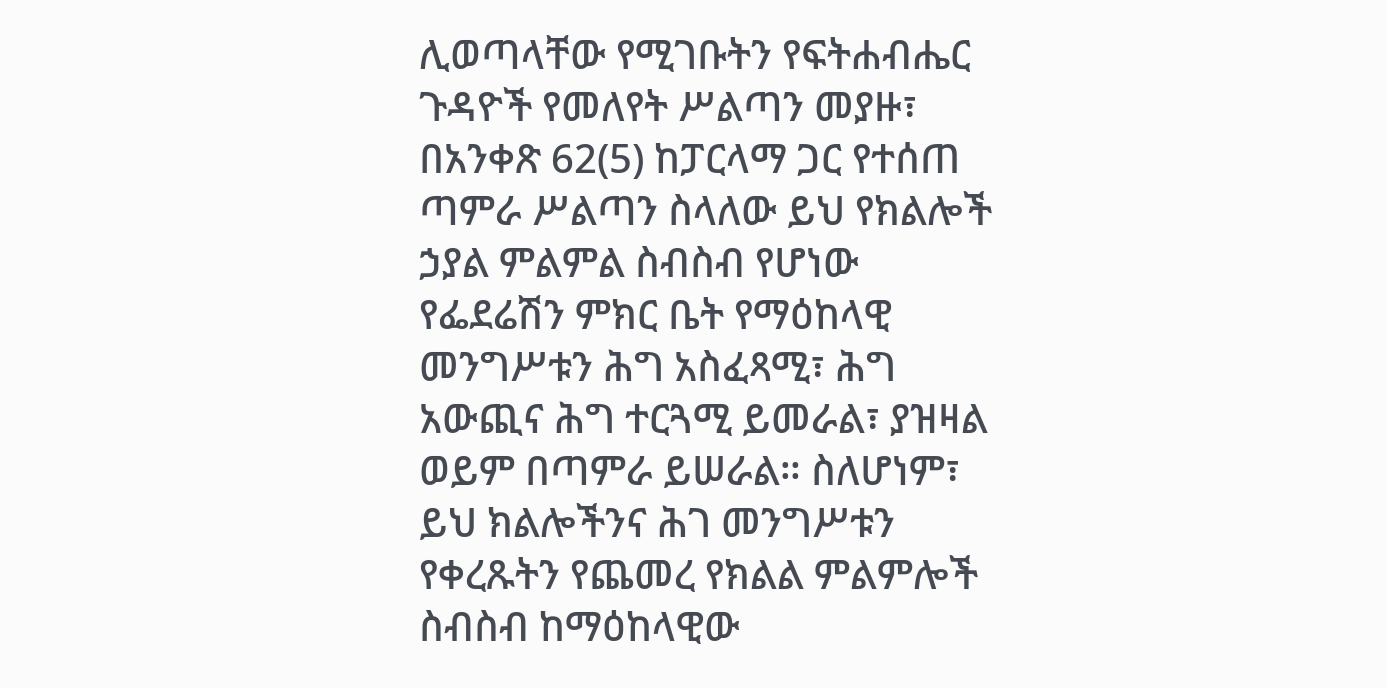ሊወጣላቸው የሚገቡትን የፍትሐብሔር ጉዳዮች የመለየት ሥልጣን መያዙ፣
በአንቀጽ 62(5) ከፓርላማ ጋር የተሰጠ ጣምራ ሥልጣን ስላለው ይህ የክልሎች ኃያል ምልምል ስብስብ የሆነው የፌደሬሽን ምክር ቤት የማዕከላዊ መንግሥቱን ሕግ አስፈጻሚ፣ ሕግ አውጪና ሕግ ተርጓሚ ይመራል፣ ያዝዛል ወይም በጣምራ ይሠራል። ስለሆነም፣ ይህ ክልሎችንና ሕገ መንግሥቱን የቀረጹትን የጨመረ የክልል ምልምሎች ስብስብ ከማዕከላዊው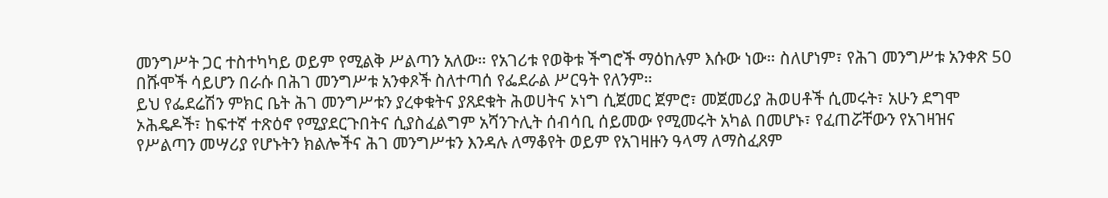መንግሥት ጋር ተስተካካይ ወይም የሚልቅ ሥልጣን አለው። የአገሪቱ የወቅቱ ችግሮች ማዕከሉም እሱው ነው። ስለሆነም፣ የሕገ መንግሥቱ አንቀጽ 50 በሹሞች ሳይሆን በራሱ በሕገ መንግሥቱ አንቀጾች ስለተጣሰ የፌደራል ሥርዓት የለንም።
ይህ የፌደሬሽን ምክር ቤት ሕገ መንግሥቱን ያረቀቁትና ያጸደቁት ሕወሀትና ኦነግ ሲጀመር ጀምሮ፣ መጀመሪያ ሕወሀቶች ሲመሩት፣ አሁን ደግሞ ኦሕዴዶች፣ ከፍተኛ ተጽዕኖ የሚያደርጉበትና ሲያስፈልግም አሻንጉሊት ሰብሳቢ ሰይመው የሚመሩት አካል በመሆኑ፣ የፈጠሯቸውን የአገዛዝና የሥልጣን መሣሪያ የሆኑትን ክልሎችና ሕገ መንግሥቱን እንዳሉ ለማቆየት ወይም የአገዛዙን ዓላማ ለማስፈጸም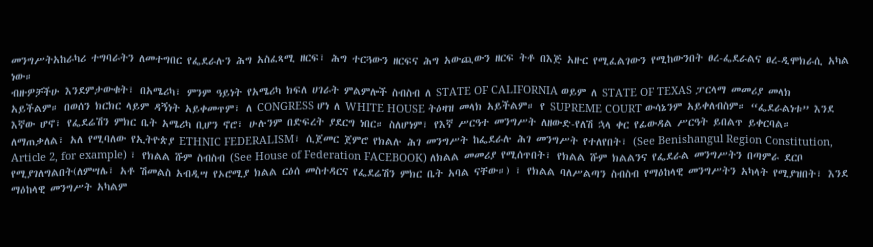መንግሥትአከራካሪ ተግባራትን ለመተግበር የፌደራሉን ሕግ አስፈጻሚ ዘርፍ፣ ሕግ ተርጓውን ዘርፍና ሕግ አውጪውን ዘርፍ ትቶ በእጅ አዙር የሚፈልገውን የሚከውንበት ፀረ-ፌደራልና ፀረ-ዲሞክራሲ አካል ነው።
ብዙዎቻችሁ እንደምታውቁት፣ በአሜሪካ፣ ምንም ዓይነት የአሜሪካ ክፍለ ሀገራት ምልምሎች ስብስብ ለ STATE OF CALIFORNIA ወይም ለ STATE OF TEXAS ፓርላማ መመሪያ መላክ አይችልም። በወሰን ክርክር ላይም ዳኝነት አይቀመጥም፣ ለ CONGRESS ሆነ ለ WHITE HOUSE ትዕዛዝ መላክ አይችልም። የ SUPREME COURT ውሳኔንም አይቀለብስም። “ፌደራልነቱ” እንደ እኛው ሆኖ፣ የፌደሬሽን ምክር ቤት አሜሪካ ቢሆን ኖሮ፣ ሁሉንም በድፍረት ያደርግ ነበር። ስለሆነም፣ የእኛ ሥርዓተ መንግሥት ለዘውድ-የለሽ ኋላ ቀር የፊውዳል ሥርዓት ይበልጥ ይቀርባል።
ለማጠቃለል፣ አለ የሚባለው የኢትዮጵያ ETHNIC FEDERALISM፣ ሲጀመር ጀምሮ የክልሉ ሕገ መንግሥት ከፌደራሉ ሕገ መንግሥት የተለየበት፣ (See Benishangul Region Constitution, Article 2, for example) ፣ የክልል ሹም ስብስብ (See House of Federation FACEBOOK) ለክልል መመሪያ የሚሰጥበት፣ የክልል ሹም ክልልንና የፌደራል መንግሥትን በጣምራ ደርቦ የሚያገለግልበት(ለምሣሌ፣ አቶ ሽመልስ አብዲሣ የኦሮሚያ ክልል ርዕሰ መስተዳርና የፌደሬሽን ምክር ቤት አባል ናቸው።) ፣ የክልል ባለሥልጣን ስብስብ የማዕከላዊ መንግሥትን አካላት የሚያዝበት፣ እንደ ማዕከላዊ መንግሥት አካልም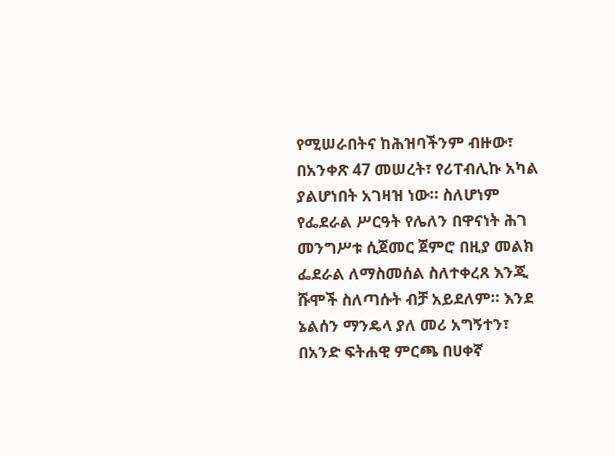የሚሠራበትና ከሕዝባችንም ብዙው፣ በአንቀጽ 47 መሠረት፣ የሪፐብሊኩ አካል ያልሆነበት አገዛዝ ነው። ስለሆነም የፌደራል ሥርዓት የሌለን በዋናነት ሕገ መንግሥቱ ሲጀመር ጀምሮ በዚያ መልክ ፌደራል ለማስመሰል ስለተቀረጸ እንጂ ሹሞች ስለጣሱት ብቻ አይደለም። እንደ ኔልሰን ማንዴላ ያለ መሪ አግኝተን፣ በአንድ ፍትሐዊ ምርጫ በሀቀኛ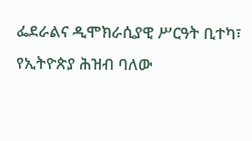ፌደራልና ዲሞክራሲያዊ ሥርዓት ቢተካ፣ የኢትዮጵያ ሕዝብ ባለው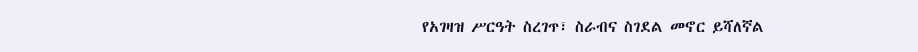የአገዛዝ ሥርዓት ስረገጥ፣ ስራብና ስገደል መኖር ይሻለኛል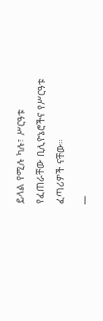ይላል የሚሉ ካሉ፣ ሥርዓቱ የፈጠራቸው ቢሊዮኔሮችና የሥርዓቱ ፈጣሪዎች ናቸው።
__